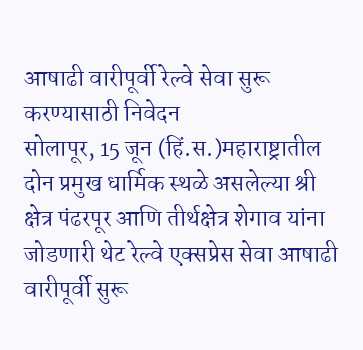आषाढी वारीपूर्वी रेल्वे सेवा सुरू करण्यासाठी निवेदन
सोलापूर, 15 जून (हिं.स.)महाराष्ट्रातील दोन प्रमुख धार्मिक स्थळे असलेल्या श्री क्षेत्र पंढरपूर आणि तीर्थक्षेत्र शेगाव यांना जोडणारी थेट रेल्वे एक्सप्रेस सेवा आषाढी वारीपूर्वी सुरू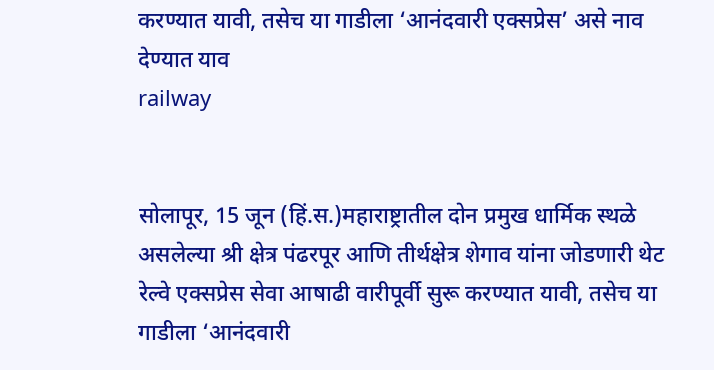करण्यात यावी, तसेच या गाडीला ‘आनंदवारी एक्सप्रेस’ असे नाव देण्यात याव
railway


सोलापूर, 15 जून (हिं.स.)महाराष्ट्रातील दोन प्रमुख धार्मिक स्थळे असलेल्या श्री क्षेत्र पंढरपूर आणि तीर्थक्षेत्र शेगाव यांना जोडणारी थेट रेल्वे एक्सप्रेस सेवा आषाढी वारीपूर्वी सुरू करण्यात यावी, तसेच या गाडीला ‘आनंदवारी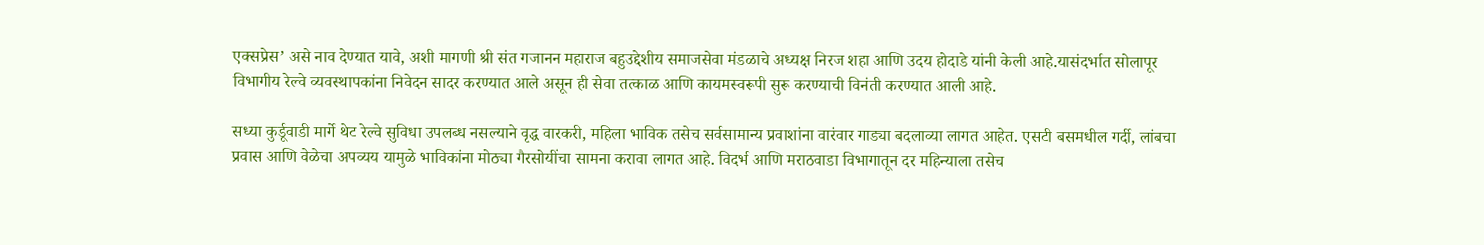एक्सप्रेस’ असे नाव देण्यात यावे, अशी मागणी श्री संत गजानन महाराज बहुउद्देशीय समाजसेवा मंडळाचे अध्यक्ष निरज शहा आणि उदय होदाडे यांनी केली आहे.यासंदर्भात सोलापूर विभागीय रेल्वे व्यवस्थापकांना निवेदन सादर करण्यात आले असून ही सेवा तत्काळ आणि कायमस्वरूपी सुरू करण्याची विनंती करण्यात आली आहे.

सध्या कुर्डूवाडी मार्गे थेट रेल्वे सुविधा उपलब्ध नसल्याने वृद्ध वारकरी, महिला भाविक तसेच सर्वसामान्य प्रवाशांना वारंवार गाड्या बदलाव्या लागत आहेत. एसटी बसमधील गर्दी, लांबचा प्रवास आणि वेळेचा अपव्यय यामुळे भाविकांना मोठ्या गैरसोयींचा सामना करावा लागत आहे. विदर्भ आणि मराठवाडा विभागातून दर महिन्याला तसेच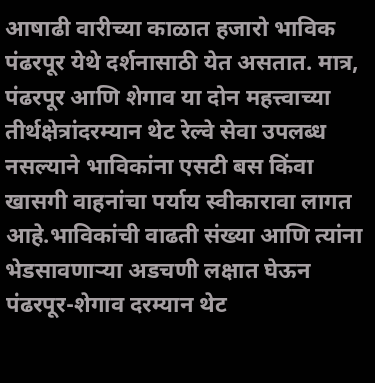आषाढी वारीच्या काळात हजारो भाविक पंढरपूर येथे दर्शनासाठी येत असतात. मात्र, पंढरपूर आणि शेगाव या दोन महत्त्वाच्या तीर्थक्षेत्रांदरम्यान थेट रेल्वे सेवा उपलब्ध नसल्याने भाविकांना एसटी बस किंवा खासगी वाहनांचा पर्याय स्वीकारावा लागत आहे.भाविकांची वाढती संख्या आणि त्यांना भेडसावणाऱ्या अडचणी लक्षात घेऊन पंढरपूर-शेगाव दरम्यान थेट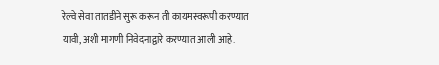रेल्वे सेवा तातडीने सुरू करून ती कायमस्वरूपी करण्यात यावी, अशी मागणी निवेदनाद्वारे करण्यात आली आहे.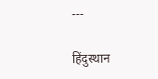---

हिंदुस्थान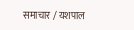समाचार / यशपाल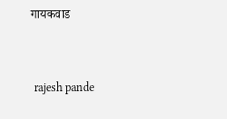गायकवाड


 rajesh pande